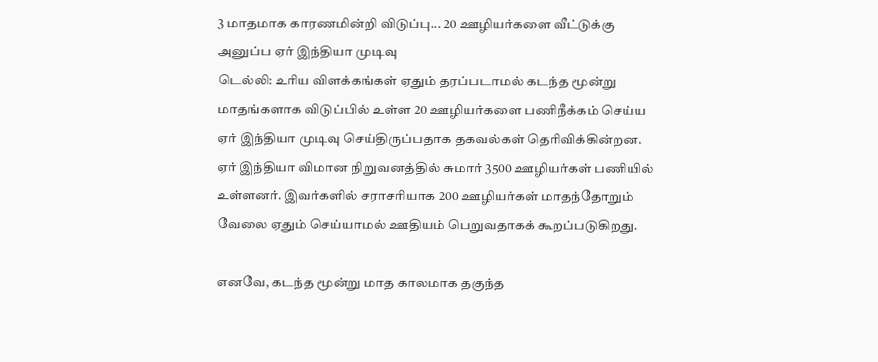3 மாதமாக காரணமின்றி விடுப்பு... 20 ஊழியர்களை வீட்டுக்கு அனுப்ப ஏர் இந்தியா முடிவு
டெல்லி: உரிய விளக்கங்கள் ஏதும் தரப்படாமல் கடந்த மூன்று மாதங்களாக விடுப்பில் உள்ள 20 ஊழியர்களை பணிநீக்கம் செய்ய ஏர் இந்தியா முடிவு செய்திருப்பதாக தகவல்கள் தெரிவிக்கின்றன.
ஏர் இந்தியா விமான நிறுவனத்தில் சுமார் 3500 ஊழியர்கள் பணியில் உள்ளனர். இவர்களில் சராசரியாக 200 ஊழியர்கள் மாதந்தோறும் வேலை ஏதும் செய்யாமல் ஊதியம் பெறுவதாகக் கூறப்படுகிறது.

எனவே, கடந்த மூன்று மாத காலமாக தகுந்த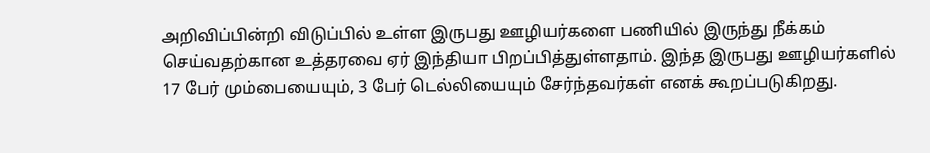அறிவிப்பின்றி விடுப்பில் உள்ள இருபது ஊழியர்களை பணியில் இருந்து நீக்கம் செய்வதற்கான உத்தரவை ஏர் இந்தியா பிறப்பித்துள்ளதாம். இந்த இருபது ஊழியர்களில் 17 பேர் மும்பையையும், 3 பேர் டெல்லியையும் சேர்ந்தவர்கள் எனக் கூறப்படுகிறது.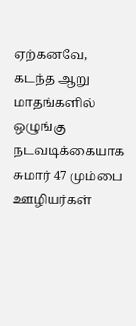ஏற்கனவே, கடந்த ஆறு மாதங்களில் ஒழுங்கு நடவடிக்கையாக சுமார் 47 மும்பை ஊழியர்கள்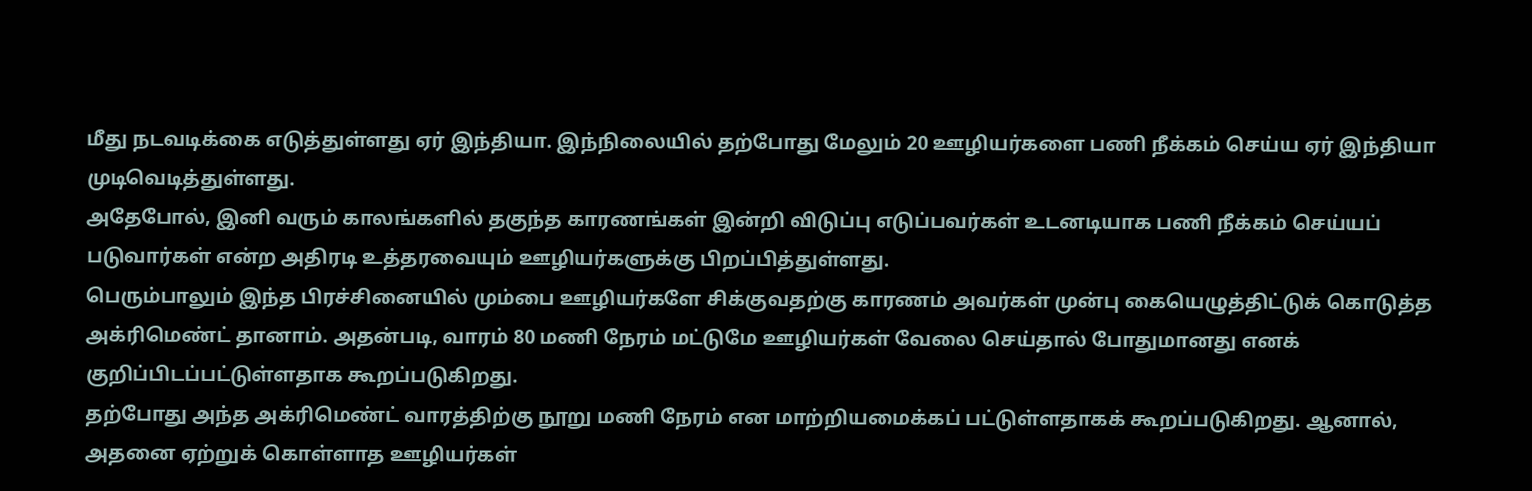மீது நடவடிக்கை எடுத்துள்ளது ஏர் இந்தியா. இந்நிலையில் தற்போது மேலும் 20 ஊழியர்களை பணி நீக்கம் செய்ய ஏர் இந்தியா முடிவெடித்துள்ளது.
அதேபோல், இனி வரும் காலங்களில் தகுந்த காரணங்கள் இன்றி விடுப்பு எடுப்பவர்கள் உடனடியாக பணி நீக்கம் செய்யப் படுவார்கள் என்ற அதிரடி உத்தரவையும் ஊழியர்களுக்கு பிறப்பித்துள்ளது.
பெரும்பாலும் இந்த பிரச்சினையில் மும்பை ஊழியர்களே சிக்குவதற்கு காரணம் அவர்கள் முன்பு கையெழுத்திட்டுக் கொடுத்த அக்ரிமெண்ட் தானாம். அதன்படி, வாரம் 80 மணி நேரம் மட்டுமே ஊழியர்கள் வேலை செய்தால் போதுமானது எனக் குறிப்பிடப்பட்டுள்ளதாக கூறப்படுகிறது.
தற்போது அந்த அக்ரிமெண்ட் வாரத்திற்கு நூறு மணி நேரம் என மாற்றியமைக்கப் பட்டுள்ளதாகக் கூறப்படுகிறது. ஆனால், அதனை ஏற்றுக் கொள்ளாத ஊழியர்கள்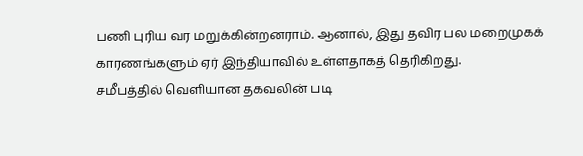பணி புரிய வர மறுக்கின்றனராம். ஆனால், இது தவிர பல மறைமுகக் காரணங்களும் ஏர் இந்தியாவில் உள்ளதாகத் தெரிகிறது.
சமீபத்தில் வெளியான தகவலின் படி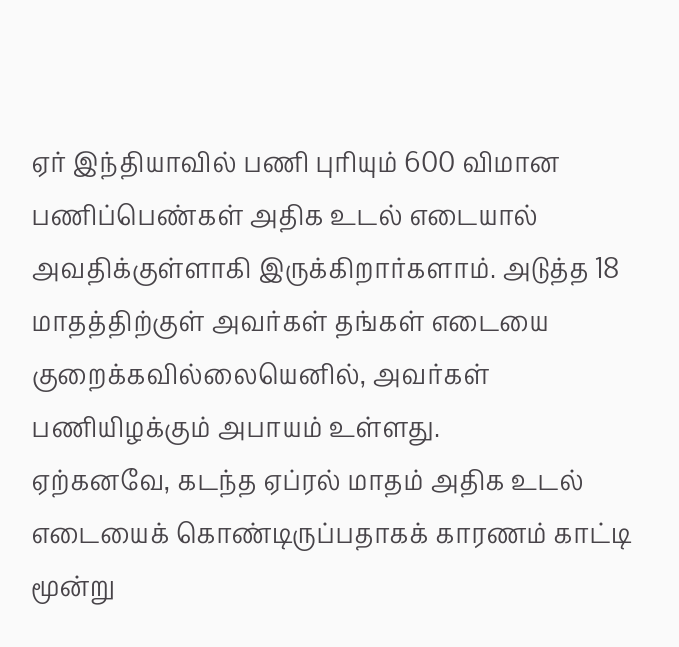ஏர் இந்தியாவில் பணி புரியும் 600 விமான பணிப்பெண்கள் அதிக உடல் எடையால் அவதிக்குள்ளாகி இருக்கிறார்களாம். அடுத்த 18 மாதத்திற்குள் அவர்கள் தங்கள் எடையை குறைக்கவில்லையெனில், அவர்கள் பணியிழக்கும் அபாயம் உள்ளது.
ஏற்கனவே, கடந்த ஏப்ரல் மாதம் அதிக உடல் எடையைக் கொண்டிருப்பதாகக் காரணம் காட்டி மூன்று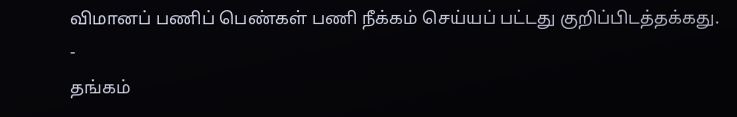விமானப் பணிப் பெண்கள் பணி நீக்கம் செய்யப் பட்டது குறிப்பிடத்தக்கது.
-
தங்கம்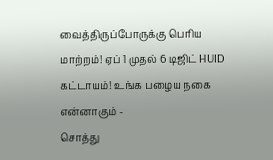வைத்திருப்போருக்கு பெரிய மாற்றம்! ஏப் 1 முதல் 6 டிஜிட் HUID கட்டாயம்! உங்க பழைய நகை என்னாகும் -
சொத்து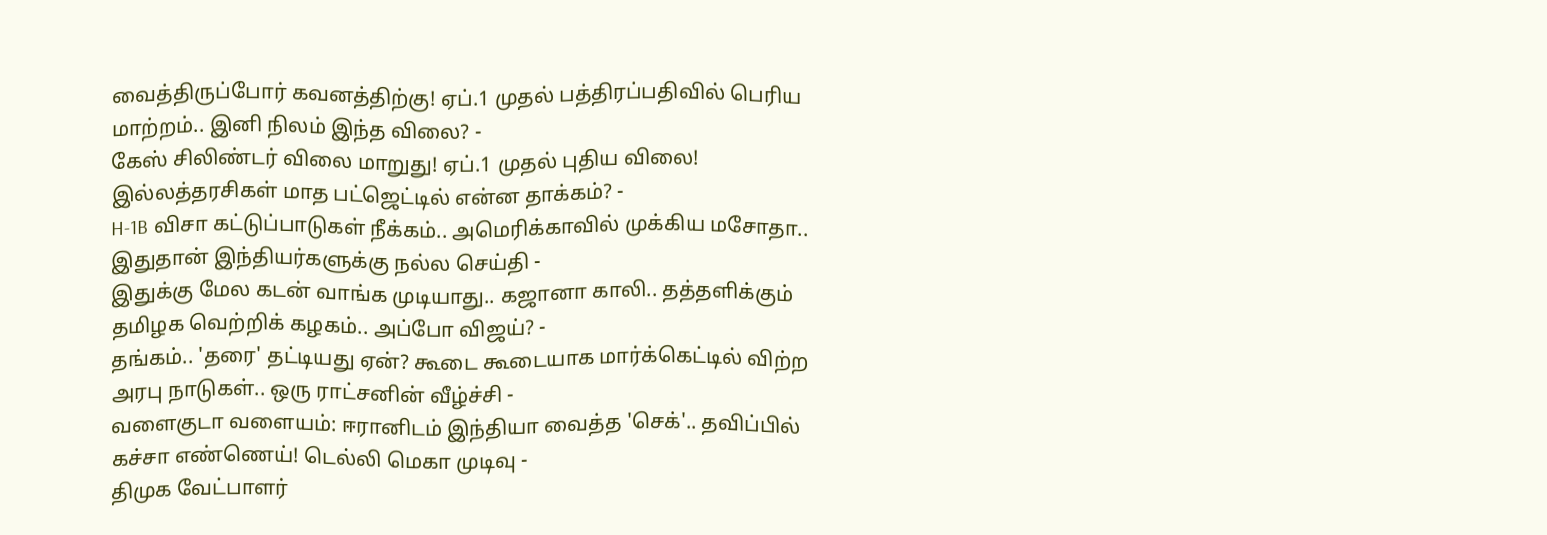வைத்திருப்போர் கவனத்திற்கு! ஏப்.1 முதல் பத்திரப்பதிவில் பெரிய மாற்றம்.. இனி நிலம் இந்த விலை? -
கேஸ் சிலிண்டர் விலை மாறுது! ஏப்.1 முதல் புதிய விலை! இல்லத்தரசிகள் மாத பட்ஜெட்டில் என்ன தாக்கம்? -
H-1B விசா கட்டுப்பாடுகள் நீக்கம்.. அமெரிக்காவில் முக்கிய மசோதா.. இதுதான் இந்தியர்களுக்கு நல்ல செய்தி -
இதுக்கு மேல கடன் வாங்க முடியாது.. கஜானா காலி.. தத்தளிக்கும் தமிழக வெற்றிக் கழகம்.. அப்போ விஜய்? -
தங்கம்.. 'தரை' தட்டியது ஏன்? கூடை கூடையாக மார்க்கெட்டில் விற்ற அரபு நாடுகள்.. ஒரு ராட்சனின் வீழ்ச்சி -
வளைகுடா வளையம்: ஈரானிடம் இந்தியா வைத்த 'செக்'.. தவிப்பில் கச்சா எண்ணெய்! டெல்லி மெகா முடிவு -
திமுக வேட்பாளர்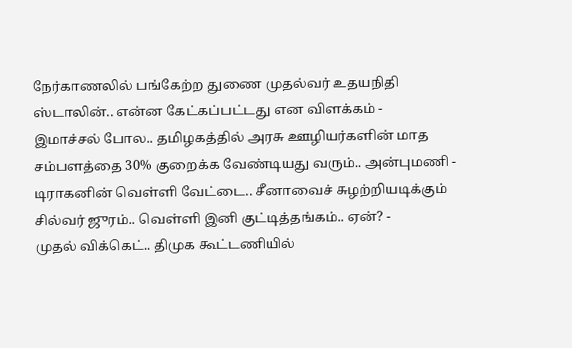நேர்காணலில் பங்கேற்ற துணை முதல்வர் உதயநிதி ஸ்டாலின்.. என்ன கேட்கப்பட்டது என விளக்கம் -
இமாச்சல் போல.. தமிழகத்தில் அரசு ஊழியர்களின் மாத சம்பளத்தை 30% குறைக்க வேண்டியது வரும்.. அன்புமணி -
டிராகனின் வெள்ளி வேட்டை.. சீனாவைச் சுழற்றியடிக்கும் சில்வர் ஜுரம்.. வெள்ளி இனி குட்டித்தங்கம்.. ஏன்? -
முதல் விக்கெட்.. திமுக கூட்டணியில்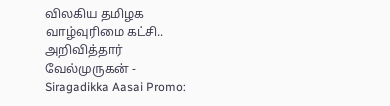விலகிய தமிழக வாழ்வுரிமை கட்சி.. அறிவித்தார் வேல்முருகன் -
Siragadikka Aasai Promo: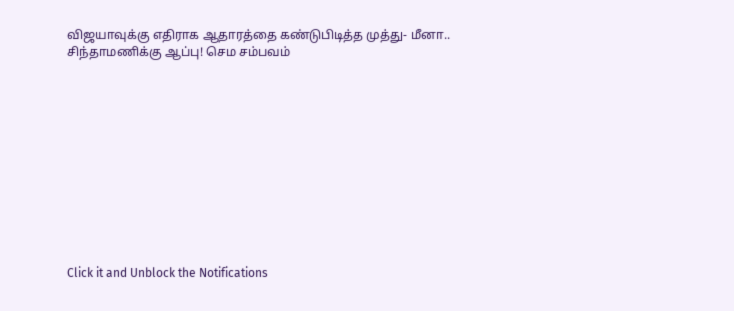விஜயாவுக்கு எதிராக ஆதாரத்தை கண்டுபிடித்த முத்து- மீனா.. சிந்தாமணிக்கு ஆப்பு! செம சம்பவம்












Click it and Unblock the Notifications